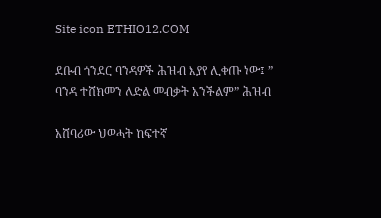Site icon ETHIO12.COM

ደቡብ ጎንደር ባንዳዎች ሕዝብ እያየ ሊቀጡ ነው፤ ” ባንዳ ተሸክመን ለድል መብቃት አንችልም” ሕዝብ

አሸባሪው ህወሓት ከፍተኛ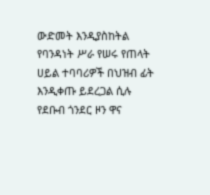ውድመት እንዲያስከትል የባንዳነት ሥራ የሠሩ የጠላት ሀይል ተባባሪዎች በህዝብ ፊት እንዲቀጡ ይደረጋል ሲሉ የደቡብ ጎንደር ዞን ዋና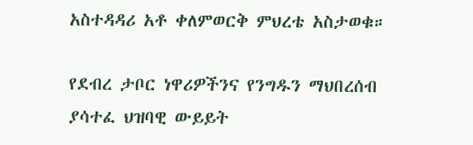አስተዳዳሪ አቶ ቀለምወርቅ ምህረቴ አስታወቁ።

የደብረ ታቦር ነዋሪዎችንና የንግዱን ማህበረሰብ ያሳተፈ ህዝባዊ ውይይት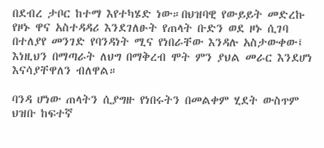በደብረ ታቦር ከተማ እየተካሄድ ነው።በህዝባዊ የውይይት መድረኩ የዞኑ ዋና አስተዳዳሪ እንደገለፁት የጠላት ቡድን ወደ ዞኑ ሲገባ በተለያየ መንገድ የባንዳነት ሚና የነበራቸው እንዳሉ አስታውቀው፤ እነዚህን በማጣራት ለህግ በማቅረብ ሞት ምን ያህል መራር እንደሆነ እናሳያቸዋለን ብለዋል።

ባንዳ ሆነው ጠላትን ሲያግዙ የነበሩትን በመልቀም ሂደት ውስጥም ህዝቡ ከፍተኛ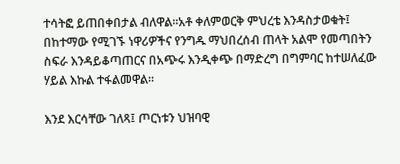ተሳትፎ ይጠበቀበታል ብለዋል።አቶ ቀለምወርቅ ምህረቴ እንዳስታወቁት፤ በከተማው የሚገኙ ነዋሪዎችና የንግዱ ማህበረሰብ ጠላት አልሞ የመጣበትን ስፍራ እንዳይቆጣጠርና በአጭሩ እንዲቀጭ በማድረግ በግምባር ከተሠለፈው ሃይል እኩል ተፋልመዋል።

እንደ እርሳቸው ገለጻ፤ ጦርነቱን ህዝባዊ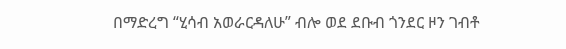በማድረግ “ሂሳብ አወራርዳለሁ” ብሎ ወደ ደቡብ ጎንደር ዞን ገብቶ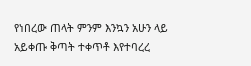የነበረው ጠላት ምንም እንኳን አሁን ላይ አይቀጡ ቅጣት ተቀጥቶ እየተባረረ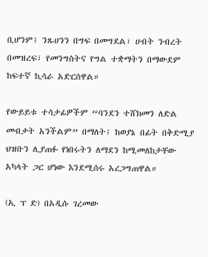ቢሆንም፤ ንጹሀንን በግፍ በመግደል፣ ሀብት ንብረት በመዝረፍ፣ የመንግስትና የግል ተቋማትን በማውደም ከፍተኛ ኪሳራ አድርሰዋል።

የውይይቱ ተሳታፊዎችም “ባንደን ተሸክመን ለድል መብቃት አንችልም” በማለት፤ ከወያኔ በፊት በቅድሚያ ህዝቡን ሊያጠፉ የነበሩትን ለማደን ከሚመለከታቸው አካላት ጋር ሆነው እንደሚሰሩ አረጋግጠዋል።

(ኢ ፕ ድ) በአዲሱ ገረመው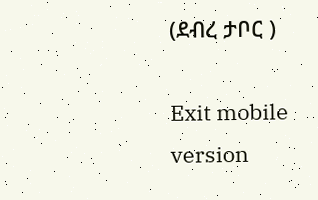(ደብረ ታቦር )

Exit mobile version